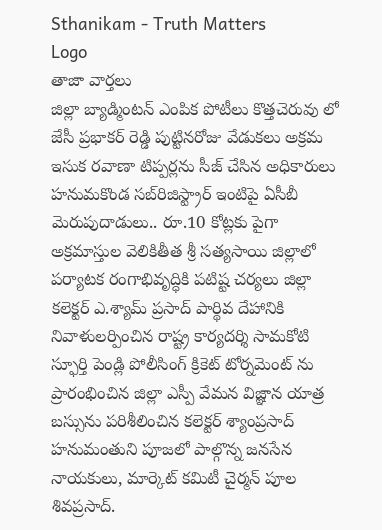Sthanikam - Truth Matters
Logo
తాజా వార్తలు
జిల్లా బ్యాడ్మింటన్ ఎంపిక పోటీలు కొత్తచెరువు లో జేసీ ప్రభాకర్ రెడ్డి పుట్టినరోజు వేడుకలు అక్రమ ఇసుక రవాణా టిప్పర్లను సీజ్ చేసిన అధికారులు హనుమకొండ సబ్‌రిజిస్ట్రార్ ఇంటిపై ఏసీబీ మెరుపుదాడులు.. రూ.10 కోట్లకు పైగా అక్రమాస్తుల వెలికితీత శ్రీ సత్యసాయి జిల్లాలో పర్యాటక రంగాభివృద్ధికి పటిష్ట చర్యలు జిల్లా కలెక్టర్ ఎ.శ్యామ్ ప్రసాద్ పార్థివ దేహానికి నివాళులర్పించిన రాష్ట్ర కార్యదర్శి సామకోటి స్ఫూర్తి పెండ్లి పోలీసింగ్ క్రికెట్ టోర్నమెంట్ ను ప్రారంభించిన జిల్లా ఎస్పీ వేమన విజ్ఞాన యాత్ర బస్సును పరిశీలించిన కలెక్టర్ శ్యాంప్రసాద్ హనుమంతుని పూజలో పాల్గొన్న జనసేన నాయకులు, మార్కెట్ కమిటీ చైర్మన్ పూల శివప్రసాద్.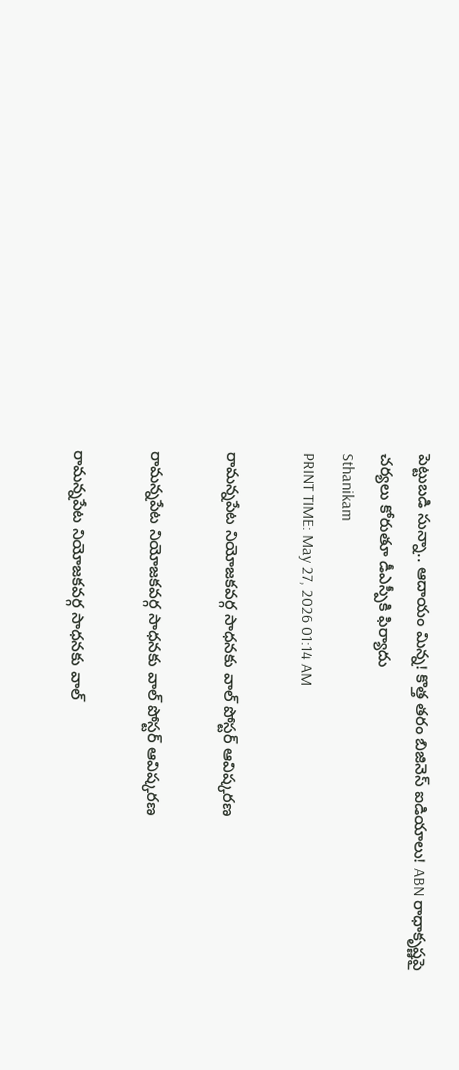పెట్టుబడి సున్నా.. ఆదాయం మిన్న! కొత్త తరం బిజినెస్ ఐడియాలు! ABN రాధాకృష్ణపై చర్యలు కోరుతూ డీఎస్పీకి ఫిర్యాదు
Sthanikam
PRINT TIME: May 27, 2026 01:14 AM

రామన్నపేట నియోజకవర్గ సాధనకు వాల్ పోస్టర్ ఆవిష్కరణ

రామన్నపేట నియోజకవర్గ సాధనకు వాల్ పోస్టర్ ఆవిష్కరణ

రామన్నపేట నియోజకవర్గ సాధనకు వాల్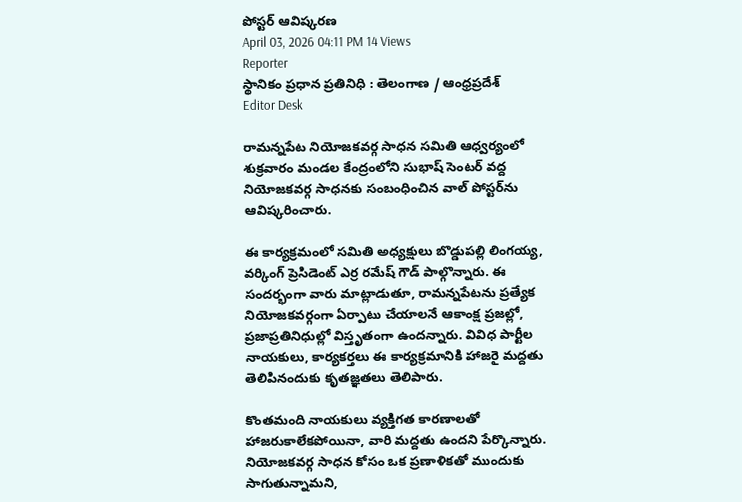పోస్టర్ ఆవిష్కరణ
April 03, 2026 04:11 PM 14 Views
Reporter
స్థానికం ప్రధాన ప్రతినిధి : తెలంగాణ / ఆంధ్రప్రదేశ్
Editor Desk

రామన్నపేట నియోజకవర్గ సాధన సమితి ఆధ్వర్యంలో శుక్రవారం మండల కేంద్రంలోని సుభాష్ సెంటర్ వద్ద నియోజకవర్గ సాధనకు సంబంధించిన వాల్ పోస్టర్‌ను ఆవిష్కరించారు.

ఈ కార్యక్రమంలో సమితి అధ్యక్షులు బొడ్డుపల్లి లింగయ్య, వర్కింగ్ ప్రెసిడెంట్ ఎర్ర రమేష్ గౌడ్ పాల్గొన్నారు. ఈ సందర్భంగా వారు మాట్లాడుతూ, రామన్నపేటను ప్రత్యేక నియోజకవర్గంగా ఏర్పాటు చేయాలనే ఆకాంక్ష ప్రజల్లో, ప్రజాప్రతినిధుల్లో విస్తృతంగా ఉందన్నారు. వివిధ పార్టీల నాయకులు, కార్యకర్తలు ఈ కార్యక్రమానికి హాజరై మద్దతు తెలిపినందుకు కృతజ్ఞతలు తెలిపారు.

కొంతమంది నాయకులు వ్యక్తిగత కారణాలతో హాజరుకాలేకపోయినా, వారి మద్దతు ఉందని పేర్కొన్నారు. నియోజకవర్గ సాధన కోసం ఒక ప్రణాళికతో ముందుకు సాగుతున్నామని,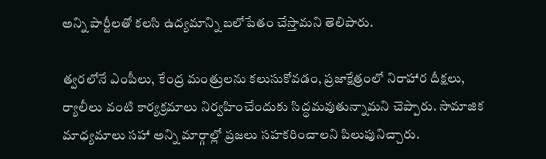అన్ని పార్టీలతో కలసి ఉద్యమాన్ని బలోపేతం చేస్తామని తెలిపారు.

త్వరలోనే ఎంపీలు, కేంద్ర మంత్రులను కలుసుకోవడం, ప్రజాక్షేత్రంలో నిరాహార దీక్షలు, ర్యాలీలు వంటి కార్యక్రమాలు నిర్వహించేందుకు సిద్ధమవుతున్నామని చెప్పారు. సామాజిక మాధ్యమాలు సహా అన్ని మార్గాల్లో ప్రజలు సహకరించాలని పిలుపునిచ్చారు.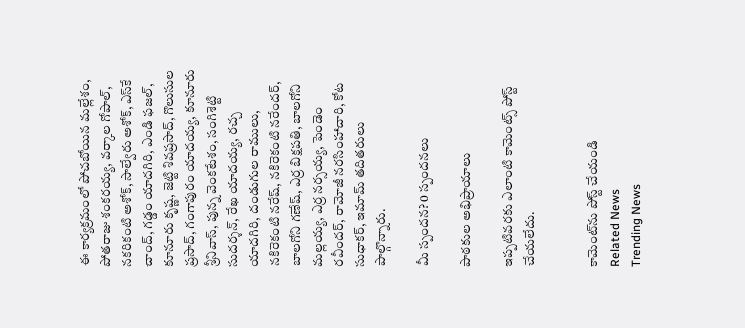ఈ కార్యక్రమంలో పోచబోయిన మల్లేశం, పోతరాజు శంకరయ్య, వర్కాల గోపాల్, నకరికంటి అశోక్, సాల్వేరు అశోక్, ఎస్‌కే చాంద్, గడ్డం యాదగిరి, ఎండి ఫజల్, కూనూరు కృష్ణ, జెట్టి శివప్రసాద్, గొలుసుల ప్రసాద్, గంగాపురం యాదయ్య, కూనూరు శ్రీనివాస్, పున్న వెంకటేశం, సంగిశెట్టి సుదర్శన్, రేఖ యాదయ్య, రచ్చ యాదగిరి, దండుగుల రాములు, నకిరెకంటి నరేష్, నకిరెకంటి నరేందర్, బాలగోని గణేష్, ఎర్ర బిక్షపతి, బాలగోని మల్లయ్య, ఎర్ర నర్సయ్య, పెండెం రవీందర్, రామోజీ నరసింహాచారి, కోట సుధాకర్, ఇమామ్ తదితరులు పాల్గొన్నారు.

మీ స్పందన? 0 స్పందనలు

పాఠకుల అభిప్రాయాలు

ఇప్పటివరకు ఎలాంటి కామెంట్స్ పోస్ట్ చేయలేదు.


కామెంట్‌ను పోస్ట్ చేయండి
Related News
Trending News